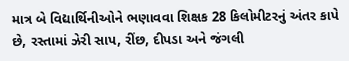માત્ર બે વિદ્યાર્થિનીઓને ભણાવવા શિક્ષક 28 કિલોમીટરનું અંતર કાપે છે, રસ્તામાં ઝેરી સાપ, રીંછ, દીપડા અને જંગલી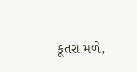કૂતરા મળે,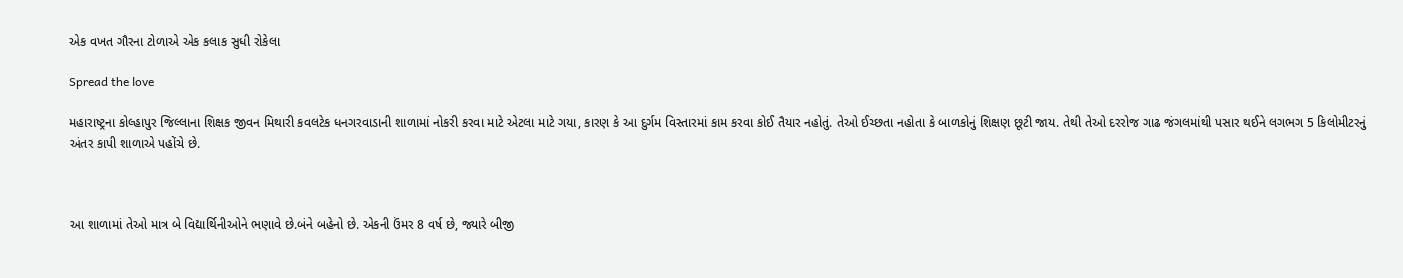એક વખત ગૌરના ટોળાએ એક કલાક સુધી રોકેલા

Spread the love

મહારાષ્ટ્રના કોલ્હાપુર જિલ્લાના શિક્ષક જીવન મિથારી કવલટેક ધનગરવાડાની શાળામાં નોકરી કરવા માટે એટલા માટે ગયા, કારણ કે આ દુર્ગમ વિસ્તારમાં કામ કરવા કોઈ તૈયાર નહોતું. તેઓ ઈચ્છતા નહોતા કે બાળકોનું શિક્ષણ છૂટી જાય. તેથી તેઓ દરરોજ ગાઢ જંગલમાંથી પસાર થઈને લગભગ 5 કિલોમીટરનું અંતર કાપી શાળાએ પહોંચે છે.



આ શાળામાં તેઓ માત્ર બે વિદ્યાર્થિનીઓને ભણાવે છે.બંને બહેનો છે. એકની ઉંમર 8 વર્ષ છે, જ્યારે બીજી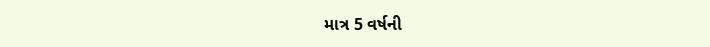માત્ર 5 વર્ષની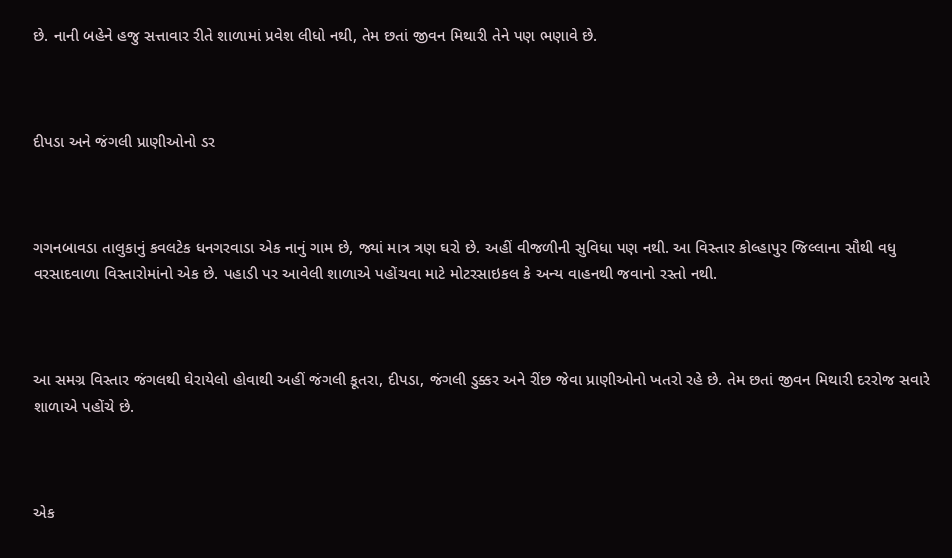છે. નાની બહેને હજુ સત્તાવાર રીતે શાળામાં પ્રવેશ લીધો નથી, તેમ છતાં જીવન મિથારી તેને પણ ભણાવે છે.



દીપડા અને જંગલી પ્રાણીઓનો ડર



ગગનબાવડા તાલુકાનું કવલટેક ધનગરવાડા એક નાનું ગામ છે, જ્યાં માત્ર ત્રણ ઘરો છે. અહીં વીજળીની સુવિધા પણ નથી. આ વિસ્તાર કોલ્હાપુર જિલ્લાના સૌથી વધુ વરસાદવાળા વિસ્તારોમાંનો એક છે. પહાડી પર આવેલી શાળાએ પહોંચવા માટે મોટરસાઇકલ કે અન્ય વાહનથી જવાનો રસ્તો નથી.



આ સમગ્ર વિસ્તાર જંગલથી ઘેરાયેલો હોવાથી અહીં જંગલી કૂતરા, દીપડા, જંગલી ડુક્કર અને રીંછ જેવા પ્રાણીઓનો ખતરો રહે છે. તેમ છતાં જીવન મિથારી દરરોજ સવારે શાળાએ પહોંચે છે.



એક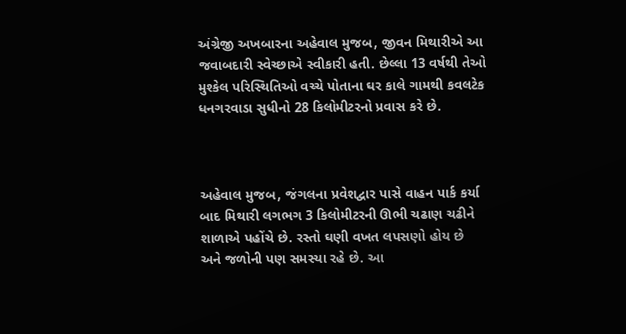અંગ્રેજી અખબારના અહેવાલ મુજબ, જીવન મિથારીએ આ જવાબદારી સ્વેચ્છાએ સ્વીકારી હતી. છેલ્લા 13 વર્ષથી તેઓ મુશ્કેલ પરિસ્થિતિઓ વચ્ચે પોતાના ઘર કાલે ગામથી કવલટેક ધનગરવાડા સુધીનો 28 કિલોમીટરનો પ્રવાસ કરે છે.



અહેવાલ મુજબ, જંગલના પ્રવેશદ્વાર પાસે વાહન પાર્ક કર્યા બાદ મિથારી લગભગ 3 કિલોમીટરની ઊભી ચઢાણ ચઢીને શાળાએ પહોંચે છે. રસ્તો ઘણી વખત લપસણો હોય છે અને જળોની પણ સમસ્યા રહે છે. આ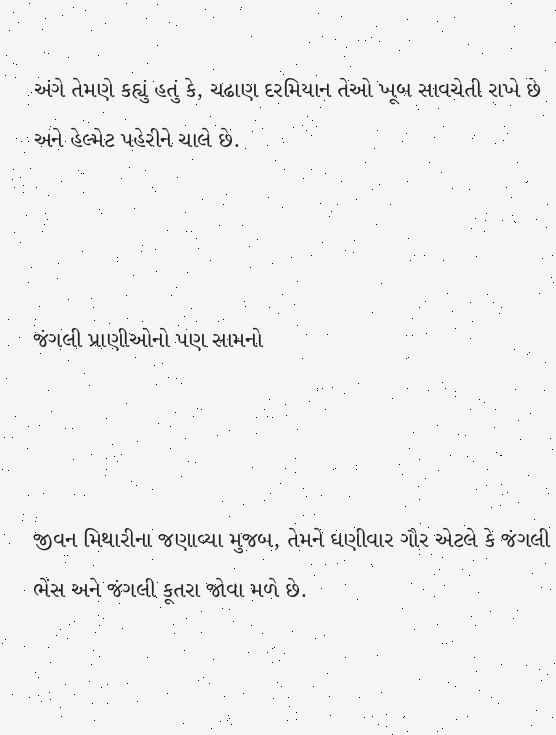અંગે તેમણે કહ્યું હતું કે, ચઢાણ દરમિયાન તેઓ ખૂબ સાવચેતી રાખે છે અને હેલ્મેટ પહેરીને ચાલે છે.



જંગલી પ્રાણીઓનો પણ સામનો



જીવન મિથારીના જણાવ્યા મુજબ, તેમને ઘણીવાર ગૌર એટલે કે જંગલી ભેંસ અને જંગલી કૂતરા જોવા મળે છે.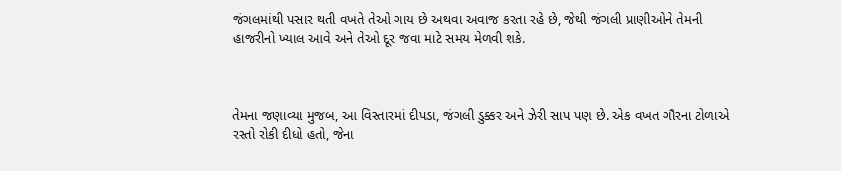જંગલમાંથી પસાર થતી વખતે તેઓ ગાય છે અથવા અવાજ કરતા રહે છે, જેથી જંગલી પ્રાણીઓને તેમની હાજરીનો ખ્યાલ આવે અને તેઓ દૂર જવા માટે સમય મેળવી શકે.



તેમના જણાવ્યા મુજબ, આ વિસ્તારમાં દીપડા, જંગલી ડુક્કર અને ઝેરી સાપ પણ છે. એક વખત ગૌરના ટોળાએ રસ્તો રોકી દીધો હતો, જેના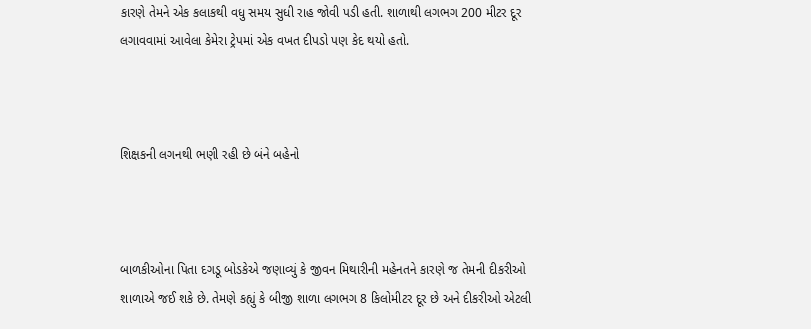કારણે તેમને એક કલાકથી વધુ સમય સુધી રાહ જોવી પડી હતી. શાળાથી લગભગ 200 મીટર દૂર લગાવવામાં આવેલા કેમેરા ટ્રેપમાં એક વખત દીપડો પણ કેદ થયો હતો.



શિક્ષકની લગનથી ભણી રહી છે બંને બહેનો



બાળકીઓના પિતા દગડૂ બોડકેએ જણાવ્યું કે જીવન મિથારીની મહેનતને કારણે જ તેમની દીકરીઓ શાળાએ જઈ શકે છે. તેમણે કહ્યું કે બીજી શાળા લગભગ 8 કિલોમીટર દૂર છે અને દીકરીઓ એટલી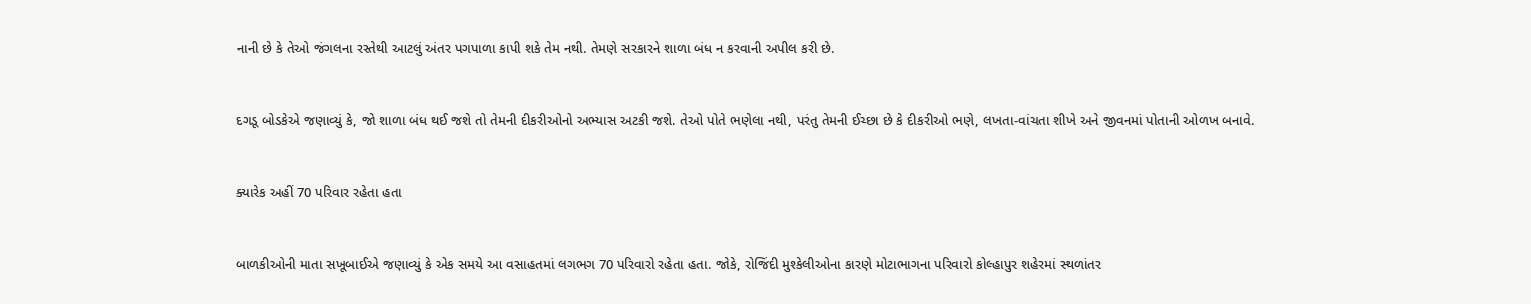નાની છે કે તેઓ જંગલના રસ્તેથી આટલું અંતર પગપાળા કાપી શકે તેમ નથી. તેમણે સરકારને શાળા બંધ ન કરવાની અપીલ કરી છે.



દગડૂ બોડકેએ જણાવ્યું કે, જો શાળા બંધ થઈ જશે તો તેમની દીકરીઓનો અભ્યાસ અટકી જશે. તેઓ પોતે ભણેલા નથી, પરંતુ તેમની ઈચ્છા છે કે દીકરીઓ ભણે, લખતા-વાંચતા શીખે અને જીવનમાં પોતાની ઓળખ બનાવે.



ક્યારેક અહીં 70 પરિવાર રહેતા હતા



બાળકીઓની માતા સખૂબાઈએ જણાવ્યું કે એક સમયે આ વસાહતમાં લગભગ 70 પરિવારો રહેતા હતા. જોકે, રોજિંદી મુશ્કેલીઓના કારણે મોટાભાગના પરિવારો કોલ્હાપુર શહેરમાં સ્થળાંતર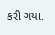કરી ગયા.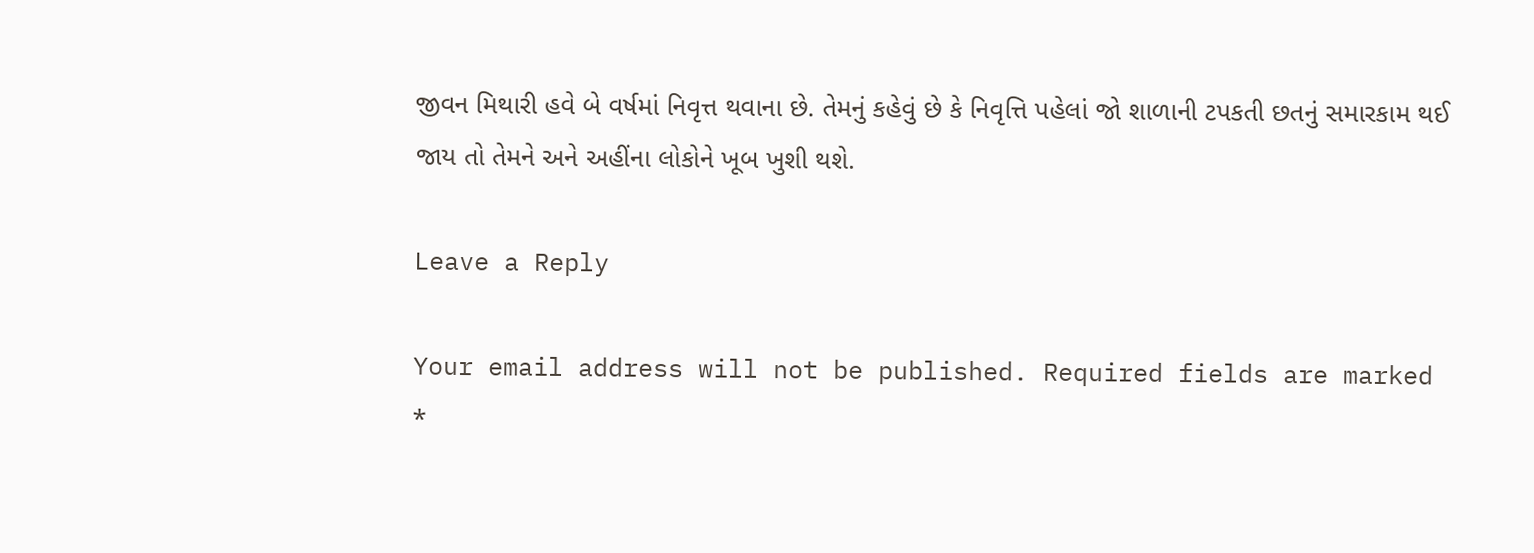જીવન મિથારી હવે બે વર્ષમાં નિવૃત્ત થવાના છે. તેમનું કહેવું છે કે નિવૃત્તિ પહેલાં જો શાળાની ટપકતી છતનું સમારકામ થઈ જાય તો તેમને અને અહીંના લોકોને ખૂબ ખુશી થશે.

Leave a Reply

Your email address will not be published. Required fields are marked *